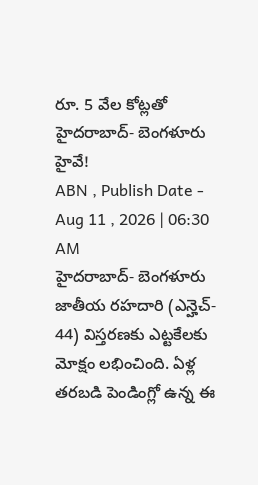రూ. 5 వేల కోట్లతో హైదరాబాద్- బెంగళూరు హైవే!
ABN , Publish Date - Aug 11 , 2026 | 06:30 AM
హైదరాబాద్- బెంగళూరు జాతీయ రహదారి (ఎన్హెచ్- 44) విస్తరణకు ఎట్టకేలకు మోక్షం లభించింది. ఏళ్ల తరబడి పెండింగ్లో ఉన్న ఈ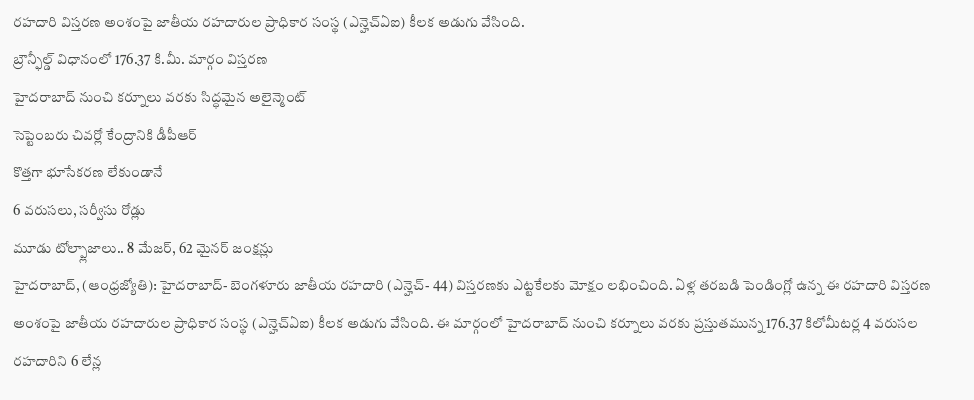రహదారి విస్తరణ అంశంపై జాతీయ రహదారుల ప్రాధికార సంస్థ (ఎన్హెచ్ఏఐ) కీలక అడుగు వేసింది.
బ్రౌన్ఫీల్డ్ విధానంలో 176.37 కి.మీ. మార్గం విస్తరణ
హైదరాబాద్ నుంచి కర్నూలు వరకు సిద్ధమైన అలైన్మెంట్
సెప్టెంబరు చివర్లో కేంద్రానికి డీపీఆర్
కొత్తగా భూసేకరణ లేకుండానే
6 వరుసలు, సర్వీసు రోడ్లు
మూడు టోల్ప్లాజాలు.. 8 మేజర్, 62 మైనర్ జంక్షన్లు
హైదరాబాద్, (ఆంధ్రజ్యోతి): హైదరాబాద్- బెంగళూరు జాతీయ రహదారి (ఎన్హెచ్- 44) విస్తరణకు ఎట్టకేలకు మోక్షం లభించింది. ఏళ్ల తరబడి పెండింగ్లో ఉన్న ఈ రహదారి విస్తరణ అంశంపై జాతీయ రహదారుల ప్రాధికార సంస్థ (ఎన్హెచ్ఏఐ) కీలక అడుగు వేసింది. ఈ మార్గంలో హైదరాబాద్ నుంచి కర్నూలు వరకు ప్రస్తుతమున్న 176.37 కిలోమీటర్ల 4 వరుసల రహదారిని 6 లేన్ల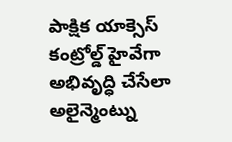పాక్షిక యాక్సెస్ కంట్రోల్డ్ హైవేగా అభివృద్ధి చేసేలా అలైన్మెంట్ను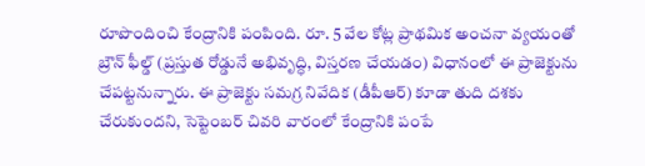రూపొందించి కేంద్రానికి పంపింది. రూ. 5 వేల కోట్ల ప్రాథమిక అంచనా వ్యయంతో బ్రౌన్ ఫీల్డ్ (ప్రస్తుత రోడ్డునే అభివృద్ధి, విస్తరణ చేయడం) విధానంలో ఈ ప్రాజెక్టును చేపట్టనున్నారు. ఈ ప్రాజెక్టు సమగ్ర నివేదిక (డీపీఆర్) కూడా తుది దశకు చేరుకుందని, సెప్టెంబర్ చివరి వారంలో కేంద్రానికి పంపే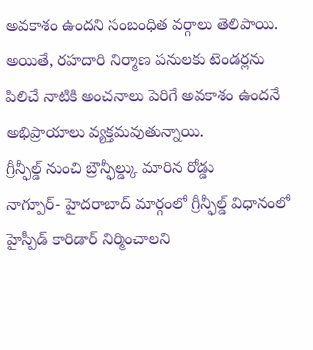అవకాశం ఉందని సంబంధిత వర్గాలు తెలిపాయి. అయితే, రహదారి నిర్మాణ పనులకు టెండర్లను పిలిచే నాటికి అంచనాలు పెరిగే అవకాశం ఉందనే అభిప్రాయాలు వ్యక్తమవుతున్నాయి.
గ్రీన్ఫీల్డ్ నుంచి బ్రౌన్ఫీల్డ్కు మారిన రోడ్డు
నాగ్పూర్- హైదరాబాద్ మార్గంలో గ్రీన్ఫీల్డ్ విధానంలో హైస్పీడ్ కారిడార్ నిర్మించాలని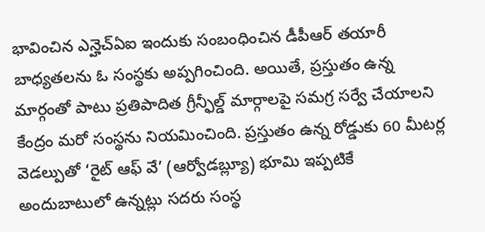భావించిన ఎన్హెచ్ఏఐ ఇందుకు సంబంధించిన డీపీఆర్ తయారీ బాధ్యతలను ఓ సంస్థకు అప్పగించింది. అయితే, ప్రస్తుతం ఉన్న మార్గంతో పాటు ప్రతిపాదిత గ్రీన్ఫీల్డ్ మార్గాలపై సమగ్ర సర్వే చేయాలని కేంద్రం మరో సంస్థను నియమించింది. ప్రస్తుతం ఉన్న రోడ్డుకు 60 మీటర్ల వెడల్పుతో ‘రైట్ ఆఫ్ వే’ (ఆర్వోడబ్ల్యూ) భూమి ఇప్పటికే అందుబాటులో ఉన్నట్లు సదరు సంస్థ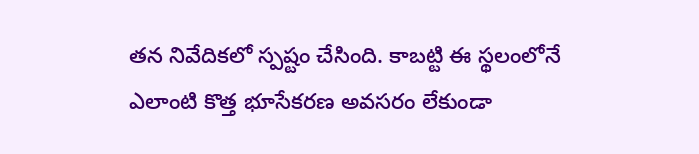తన నివేదికలో స్పష్టం చేసింది. కాబట్టి ఈ స్థలంలోనే ఎలాంటి కొత్త భూసేకరణ అవసరం లేకుండా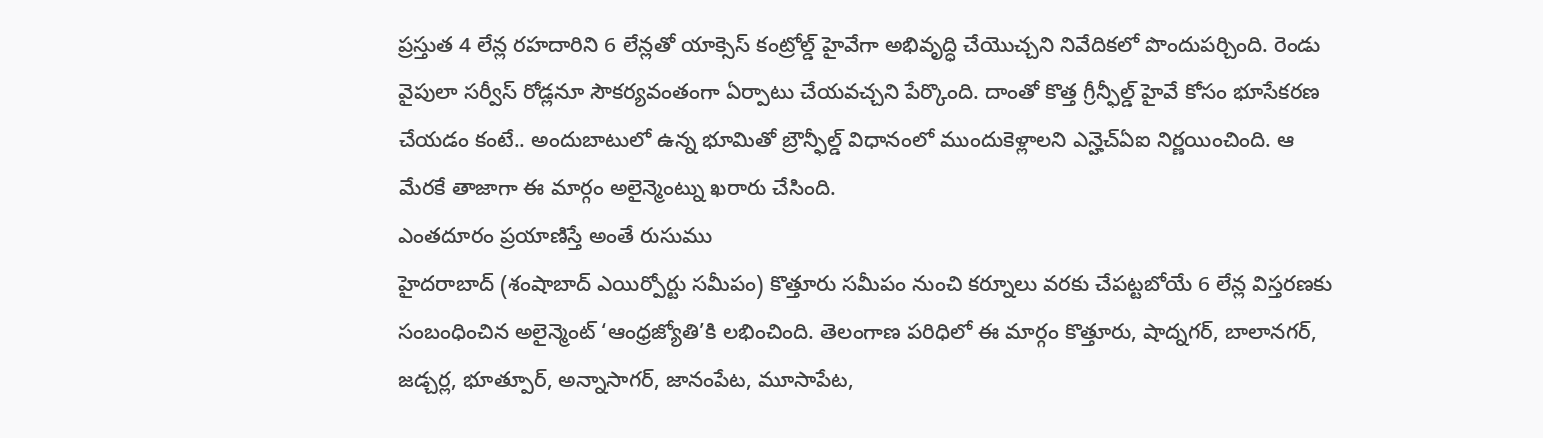ప్రస్తుత 4 లేన్ల రహదారిని 6 లేన్లతో యాక్సెస్ కంట్రోల్డ్ హైవేగా అభివృద్ధి చేయొచ్చని నివేదికలో పొందుపర్చింది. రెండు వైపులా సర్వీస్ రోడ్లనూ సౌకర్యవంతంగా ఏర్పాటు చేయవచ్చని పేర్కొంది. దాంతో కొత్త గ్రీన్ఫీల్డ్ హైవే కోసం భూసేకరణ చేయడం కంటే.. అందుబాటులో ఉన్న భూమితో బ్రౌన్ఫీల్డ్ విధానంలో ముందుకెళ్లాలని ఎన్హెచ్ఏఐ నిర్ణయించింది. ఆ మేరకే తాజాగా ఈ మార్గం అలైన్మెంట్ను ఖరారు చేసింది.
ఎంతదూరం ప్రయాణిస్తే అంతే రుసుము
హైదరాబాద్ (శంషాబాద్ ఎయిర్పోర్టు సమీపం) కొత్తూరు సమీపం నుంచి కర్నూలు వరకు చేపట్టబోయే 6 లేన్ల విస్తరణకు సంబంధించిన అలైన్మెంట్ ‘ఆంధ్రజ్యోతి’కి లభించింది. తెలంగాణ పరిధిలో ఈ మార్గం కొత్తూరు, షాద్నగర్, బాలానగర్, జడ్చర్ల, భూత్పూర్, అన్నాసాగర్, జానంపేట, మూసాపేట,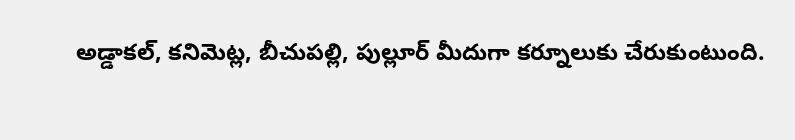అడ్డాకల్, కనిమెట్ల, బీచుపల్లి, పుల్లూర్ మీదుగా కర్నూలుకు చేరుకుంటుంది.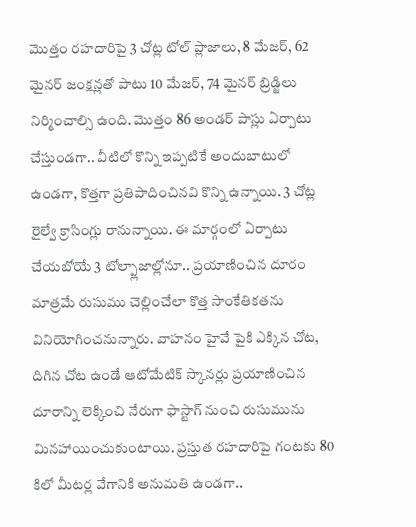మొత్తం రహదారిపై 3 చోట్ల టోల్ ప్లాజాలు, 8 మేజర్, 62 మైనర్ జంక్షన్లతో పాటు 10 మేజర్, 74 మైనర్ బ్రిడ్జిలు నిర్మించాల్సి ఉంది. మొత్తం 86 అండర్ పాస్లు ఏర్పాటు చేస్తుండగా.. వీటిలో కొన్ని ఇప్పటికే అందుబాటులో ఉండగా, కొత్తగా ప్రతిపాదించినవి కొన్ని ఉన్నాయి. 3 చోట్ల రైల్వే క్రాసింగ్లు రానున్నాయి. ఈ మార్గంలో ఏర్పాటు చేయబోయే 3 టోల్ప్లాజాల్లోనూ.. ప్రయాణించిన దూరం మాత్రమే రుసుము చెల్లించేలా కొత్త సాంకేతికతను వినియోగించనున్నారు. వాహనం హైవే పైకి ఎక్కిన చోట, దిగిన చోట ఉండే ఆటోమేటిక్ స్కానర్లు ప్రయాణించిన దూరాన్ని లెక్కించి నేరుగా ఫాస్టాగ్ నుంచి రుసుమును మినహాయించుకుంటాయి. ప్రస్తుత రహదారిపై గంటకు 80 కిలో మీటర్ల వేగానికి అనుమతి ఉండగా..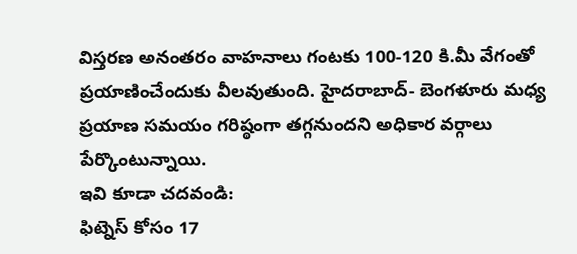విస్తరణ అనంతరం వాహనాలు గంటకు 100-120 కి.మీ వేగంతో ప్రయాణించేందుకు వీలవుతుంది. హైదరాబాద్- బెంగళూరు మధ్య ప్రయాణ సమయం గరిష్ఠంగా తగ్గనుందని అధికార వర్గాలు పేర్కొంటున్నాయి.
ఇవి కూడా చదవండి:
ఫిట్నెస్ కోసం 17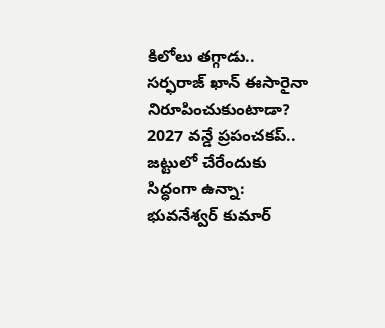కిలోలు తగ్గాడు.. సర్ఫరాజ్ ఖాన్ ఈసారైనా నిరూపించుకుంటాడా?
2027 వన్డే ప్రపంచకప్.. జట్టులో చేరేందుకు సిద్ధంగా ఉన్నా: భువనేశ్వర్ కుమార్